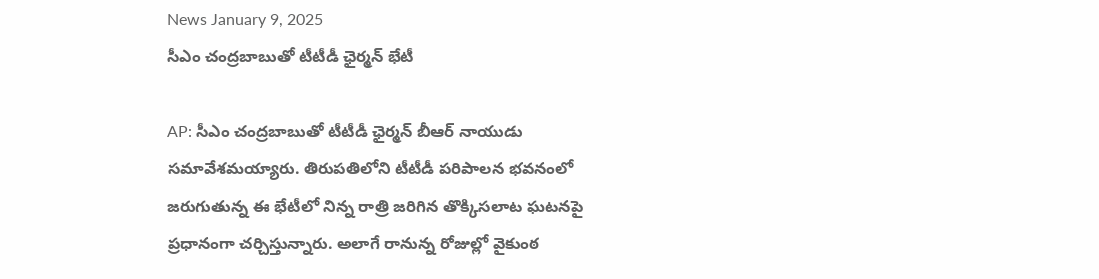News January 9, 2025
సీఎం చంద్రబాబుతో టీటీడీ ఛైర్మన్ భేటీ

AP: సీఎం చంద్రబాబుతో టీటీడీ ఛైర్మన్ బీఆర్ నాయుడు సమావేశమయ్యారు. తిరుపతిలోని టీటీడీ పరిపాలన భవనంలో జరుగుతున్న ఈ భేటీలో నిన్న రాత్రి జరిగిన తొక్కిసలాట ఘటనపై ప్రధానంగా చర్చిస్తున్నారు. అలాగే రానున్న రోజుల్లో వైకుంఠ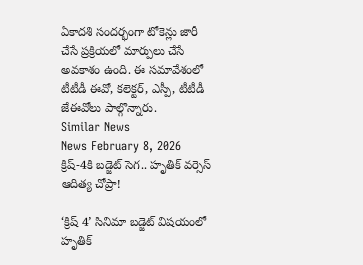ఏకాదశి సందర్భంగా టోకెన్లు జారీ చేసే ప్రక్రియలో మార్పులు చేసే అవకాశం ఉంది. ఈ సమావేశంలో టీటీడీ ఈవో, కలెక్టర్, ఎస్పీ, టీటీడీ జేఈవోలు పాల్గొన్నారు.
Similar News
News February 8, 2026
క్రిష్-4కి బడ్జెట్ సెగ.. హృతిక్ వర్సెస్ ఆదిత్య చోప్రా!

‘క్రిష్ 4’ సినిమా బడ్జెట్ విషయంలో హృతిక్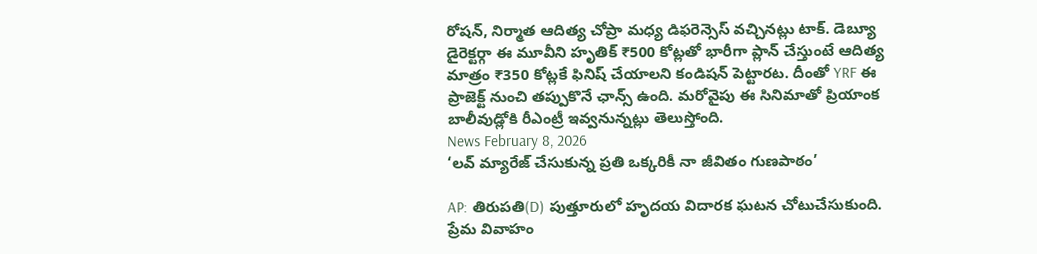రోషన్, నిర్మాత ఆదిత్య చోప్రా మధ్య డిఫరెన్సెస్ వచ్చినట్లు టాక్. డెబ్యూ డైరెక్టర్గా ఈ మూవీని హృతిక్ ₹500 కోట్లతో భారీగా ప్లాన్ చేస్తుంటే ఆదిత్య మాత్రం ₹350 కోట్లకే ఫినిష్ చేయాలని కండిషన్ పెట్టారట. దీంతో YRF ఈ ప్రాజెక్ట్ నుంచి తప్పుకొనే ఛాన్స్ ఉంది. మరోవైపు ఈ సినిమాతో ప్రియాంక బాలీవుడ్లోకి రీఎంట్రీ ఇవ్వనున్నట్లు తెలుస్తోంది.
News February 8, 2026
‘లవ్ మ్యారేజ్ చేసుకున్న ప్రతి ఒక్కరికీ నా జీవితం గుణపాఠం’

AP: తిరుపతి(D) పుత్తూరులో హృదయ విదారక ఘటన చోటుచేసుకుంది. ప్రేమ వివాహం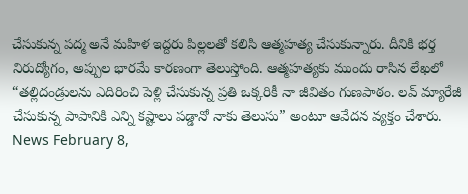చేసుకున్న పద్మ అనే మహిళ ఇద్దరు పిల్లలతో కలిసి ఆత్మహత్య చేసుకున్నారు. దీనికి భర్త నిరుద్యోగం, అప్పుల భారమే కారణంగా తెలుస్తోంది. ఆత్మహత్యకు ముందు రాసిన లేఖలో “తల్లిదండ్రులను ఎదిరించి పెళ్లి చేసుకున్న ప్రతి ఒక్కరికీ నా జీవితం గుణపాఠం. లవ్ మ్యారేజీ చేసుకున్న పాపానికి ఎన్ని కష్టాలు పడ్డానో నాకు తెలుసు” అంటూ ఆవేదన వ్యక్తం చేశారు.
News February 8,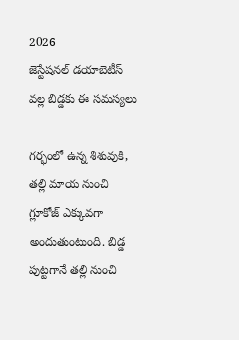2026
జెస్టేషనల్ డయాబెటీస్ వల్ల బిడ్డకు ఈ సమస్యలు

గర్భంలో ఉన్న శిశువుకి, తల్లి మాయ నుంచి గ్లూకోజ్ ఎక్కువగా అందుతుంటుంది. బిడ్డ పుట్టగానే తల్లి నుంచి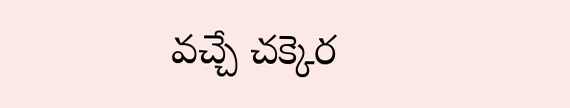వచ్చే చక్కెర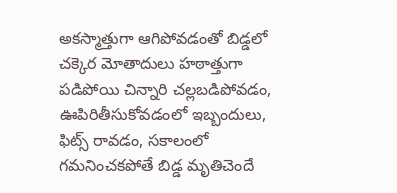అకస్మాత్తుగా ఆగిపోవడంతో బిడ్డలో చక్కెర మోతాదులు హఠాత్తుగా పడిపోయి చిన్నారి చల్లబడిపోవడం, ఊపిరితీసుకోవడంలో ఇబ్బందులు, ఫిట్స్ రావడం, సకాలంలో గమనించకపోతే బిడ్డ మృతిచెందే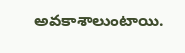అవకాశాలుంటాయి.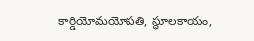కార్డియోమయోపతి, స్థూలకాయం,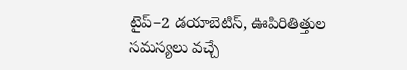టైప్–2 డయాబెటిస్, ఊపిరితిత్తుల సమస్యలు వచ్చే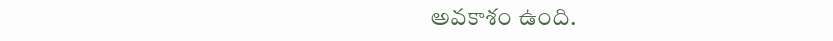అవకాశం ఉంది.